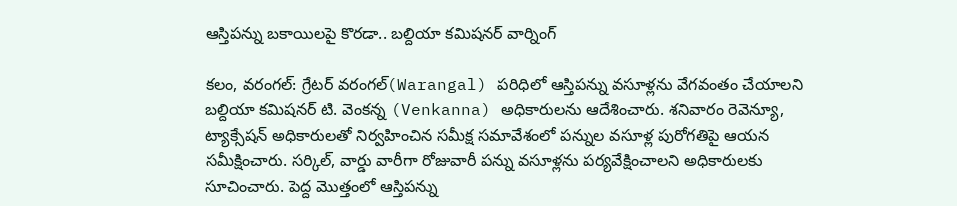ఆస్తిపన్ను బకాయిలపై కొరడా.. బల్దియా కమిషనర్ వార్నింగ్

కలం, వరంగల్: గ్రేటర్ వరంగల్(Warangal) పరిధిలో ఆస్తిపన్ను వసూళ్లను వేగవంతం చేయాలని బల్దియా కమిషనర్ టి. వెంకన్న (Venkanna) అధికారులను ఆదేశించారు. శనివారం రెవెన్యూ, ట్యాక్సేషన్ అధికారులతో నిర్వహించిన సమీక్ష సమావేశంలో పన్నుల వసూళ్ల పురోగతిపై ఆయన సమీక్షించారు. సర్కిల్, వార్డు వారీగా రోజువారీ పన్ను వసూళ్లను పర్యవేక్షించాలని అధికారులకు సూచించారు. పెద్ద మొత్తంలో ఆస్తిపన్ను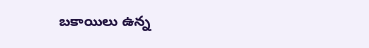బకాయిలు ఉన్న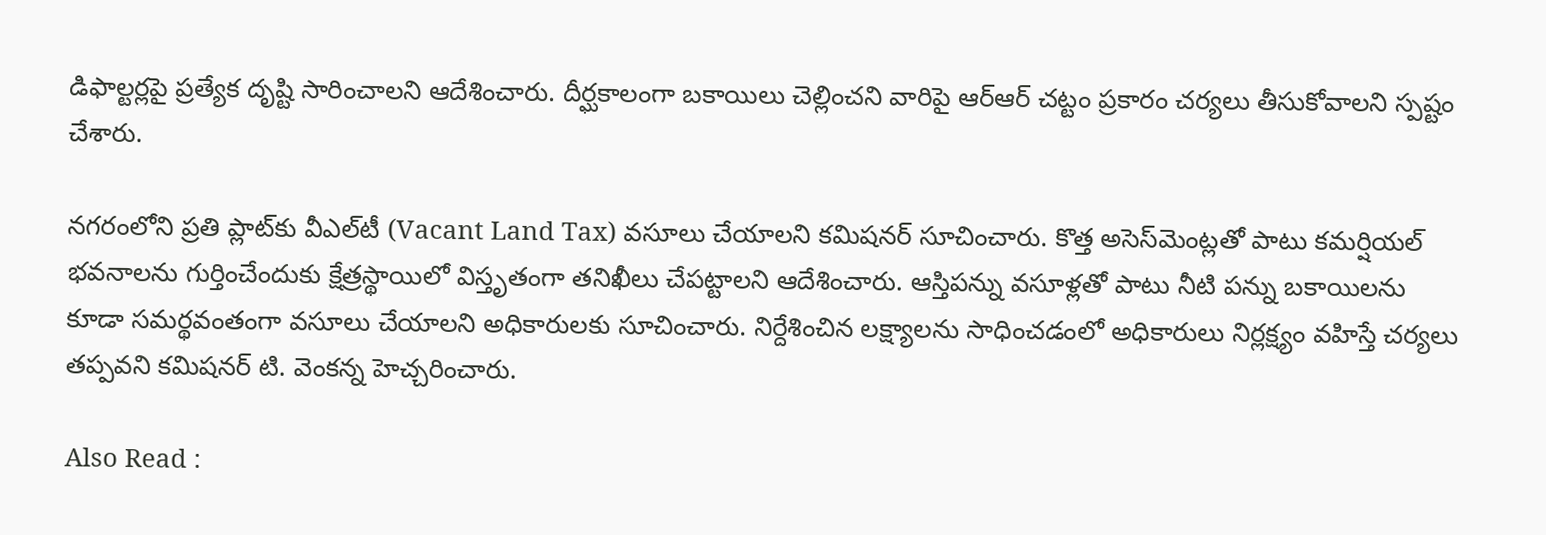డిఫాల్టర్లపై ప్రత్యేక దృష్టి సారించాలని ఆదేశించారు. దీర్ఘకాలంగా బకాయిలు చెల్లించని వారిపై ఆర్‌ఆర్ చట్టం ప్రకారం చర్యలు తీసుకోవాలని స్పష్టం చేశారు.

నగరంలోని ప్రతి ప్లాట్‌కు వీఎల్‌టీ (Vacant Land Tax) వసూలు చేయాలని కమిషనర్ సూచించారు. కొత్త అసెస్‌మెంట్లతో పాటు కమర్షియల్ భవనాలను గుర్తించేందుకు క్షేత్రస్థాయిలో విస్తృతంగా తనిఖీలు చేపట్టాలని ఆదేశించారు. ఆస్తిపన్ను వసూళ్లతో పాటు నీటి పన్ను బకాయిలను కూడా సమర్థవంతంగా వసూలు చేయాలని అధికారులకు సూచించారు. నిర్దేశించిన లక్ష్యాలను సాధించడంలో అధికారులు నిర్లక్ష్యం వహిస్తే చర్యలు తప్పవని కమిషనర్ టి. వెంకన్న హెచ్చరించారు.

Also Read :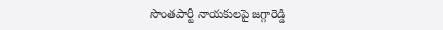సొంతపార్టీ నాయకులపై జగ్గారెడ్డి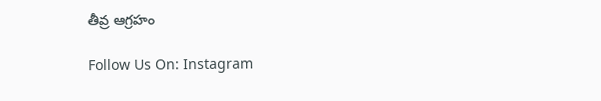తీవ్ర ఆగ్రహం

Follow Us On: Instagram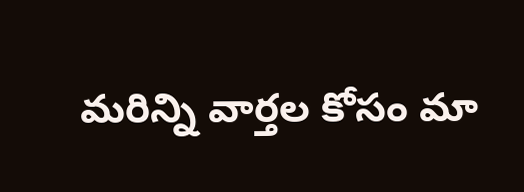మ‌రిన్ని వార్త‌ల కోసం మా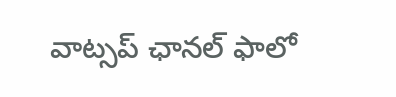వాట్స‌ప్ ఛాన‌ల్ ఫాలో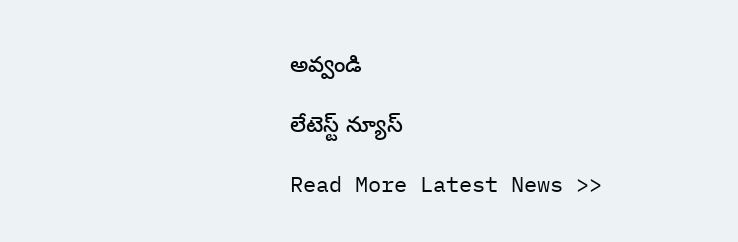అవ్వండి

లేటెస్ట్ న్యూస్‌

Read More Latest News >>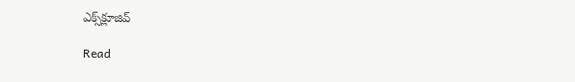ఎక్స్‌క్లూజివ్‌

Read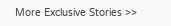More Exclusive Stories >>